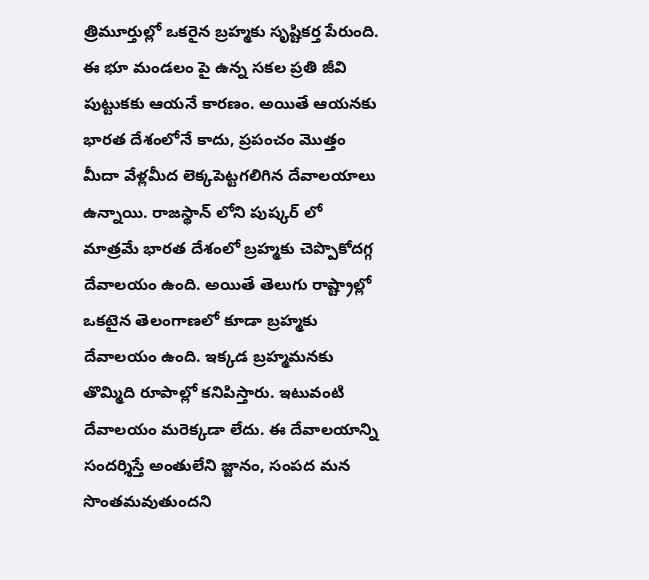త్రిమూర్తుల్లో ఒకరైన బ్రహ్మకు సృష్టికర్త పేరుంది. ఈ భూ మండలం పై ఉన్న సకల ప్రతి జీవి పుట్టుకకు ఆయనే కారణం. అయితే ఆయనకు భారత దేశంలోనే కాదు, ప్రపంచం మొత్తం మీదా వేళ్లమీద లెక్కపెట్టగలిగిన దేవాలయాలు ఉన్నాయి. రాజస్థాన్ లోని పుష్కర్ లో మాత్రమే భారత దేశంలో బ్రహ్మకు చెప్పొకోదగ్గ దేవాలయం ఉంది. అయితే తెలుగు రాష్ట్రాల్లో ఒకటైన తెలంగాణలో కూడా బ్రహ్మకు దేవాలయం ఉంది. ఇక్కడ బ్రహ్మమనకు తొమ్మిది రూపాల్లో కనిపిస్తారు. ఇటువంటి దేవాలయం మరెక్కడా లేదు. ఈ దేవాలయాన్ని సందర్శిస్తే అంతులేని జ్జానం, సంపద మన సొంతమవుతుందని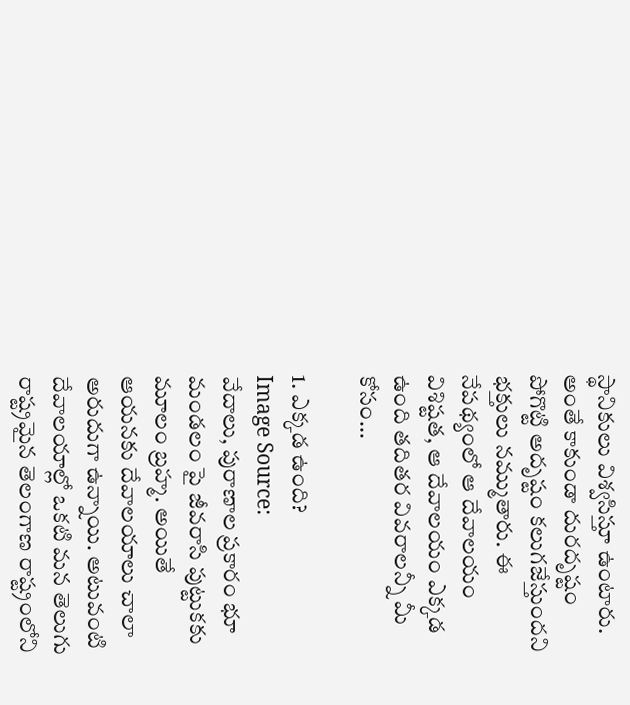స్థానికులు విశ్వసిస్తూ ఉంటారు. అంతే కాకుండా దురదృష్టం పోగొట్టి అదృష్టం కలుగజేస్తుందని భక్తులు నమ్ముతారు. ఈ నేపథ్యంలో ఆ దేవాలయం విశిష్టత, ఆ దేవాలయం ఎక్కడ ఉంది తదితర వివరాలన్నీ మీ కోసం...

1. ఎక్కడ ఉంది?
Image Source:
వేదాలు, పురాణాల ప్రకారం భూ మండలం పై జీవరాసి పుట్టుకకు మూలం బ్రహ్మ. అయితే ఆయనకు దేవాలయాలు చాలా అరుదుగా ఉన్నాయి. అటువంటి దేవాలయాల్లో ఒకటి మన తెలుగు రాష్ట్రమైన తెలంగాణ రాష్ట్రంలోని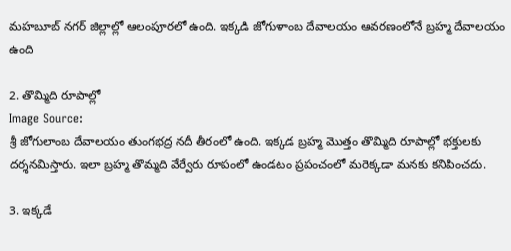మహబూబ్ నగర్ జిల్లాల్లో ఆలంపూరలో ఉంది. ఇక్కడి జోగుళాంబ దేవాలయం ఆవరణంలోనే బ్రహ్మ దేవాలయం ఉంది

2. తొమ్మిది రూపాల్లో
Image Source:
శ్రీ జోగులాంబ దేవాలయం తుంగభద్ర నదీ తీరంలో ఉంది. ఇక్కడ బ్రహ్మ మొత్తం తొమ్మిది రూపాల్లో భక్తులకు దర్శనమిస్తారు. ఇలా బ్రహ్మ తొమ్మది వేర్వేరు రూపంలో ఉండటం ప్రపంచంలో మరెక్కడా మనకు కనిపించదు.

3. ఇక్కడే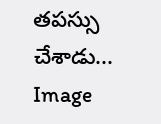తపస్సు చేశాడు...
Image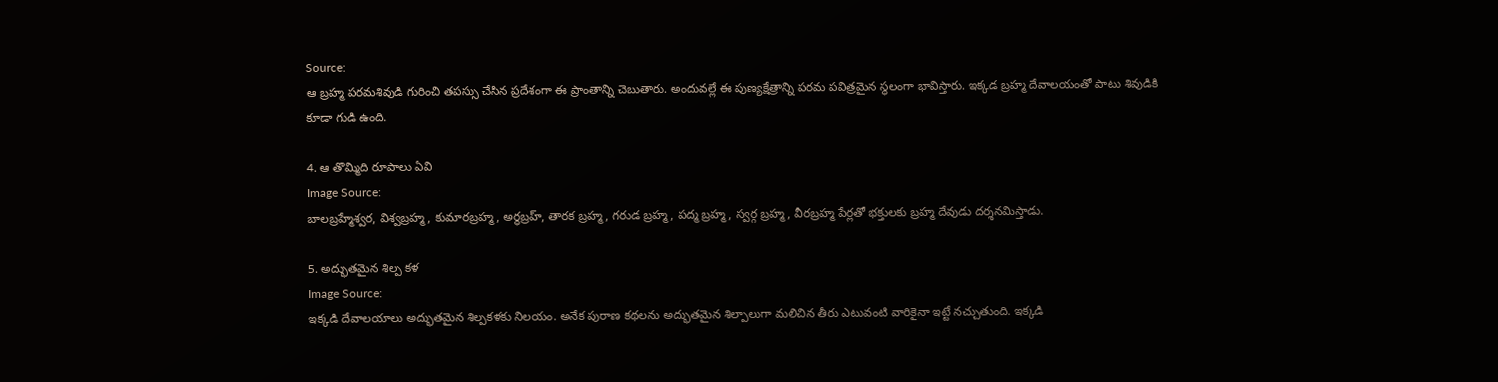Source:
ఆ బ్రహ్మ పరమశివుడి గురించి తపస్సు చేసిన ప్రదేశంగా ఈ ప్రాంతాన్ని చెబుతారు. అందువల్లే ఈ పుణ్యక్షేత్రాన్ని పరమ పవిత్రమైన స్థలంగా భావిస్తారు. ఇక్కడ బ్రహ్మ దేవాలయంతో పాటు శివుడికి కూడా గుడి ఉంది.

4. ఆ తొమ్మిది రూపాలు ఏవి
Image Source:
బాలబ్రహ్మేశ్వర, విశ్వబ్రహ్మ, కుమారబ్రహ్మ, అర్థబ్రహ్, తారక బ్రహ్మ, గరుడ బ్రహ్మ, పద్మ బ్రహ్మ, స్వర్గ బ్రహ్మ, వీరబ్రహ్మ పేర్లతో భక్తులకు బ్రహ్మ దేవుడు దర్శనమిస్తాడు.

5. అద్భుతమైన శిల్ప కళ
Image Source:
ఇక్కడి దేవాలయాలు అద్భుతమైన శిల్పకళకు నిలయం. అనేక పురాణ కథలను అద్భుతమైన శిల్పాలుగా మలిచిన తీరు ఎటువంటి వారికైనా ఇట్టే నచ్చుతుంది. ఇక్కడి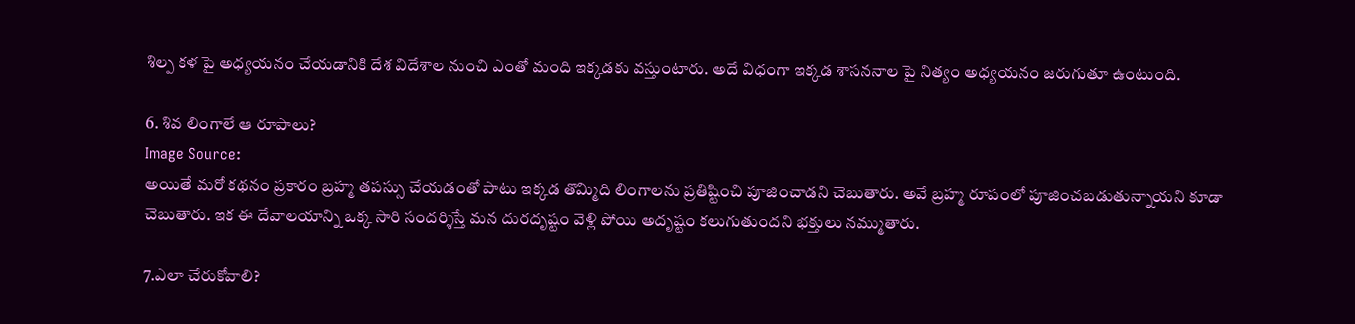శిల్ప కళ పై అధ్యయనం చేయడానికి దేశ విదేశాల నుంచి ఎంతో మంది ఇక్కడకు వస్తుంటారు. అదే విధంగా ఇక్కడ శాసననాల పై నిత్యం అధ్యయనం జరుగుతూ ఉంటుంది.

6. శివ లింగాలే ఆ రూపాలు?
Image Source:
అయితే మరో కథనం ప్రకారం బ్రహ్మ తపస్సు చేయడంతో పాటు ఇక్కడ తొమ్మిది లింగాలను ప్రతిష్టించి పూజించాడని చెబుతారు. అవే బ్రహ్మ రూపంలో పూజించబడుతున్నాయని కూడా చెబుతారు. ఇక ఈ దేవాలయాన్ని ఒక్క సారి సందర్శిస్తే మన దురదృష్టం వెళ్లి పోయి అదృష్టం కలుగుతుందని భక్తులు నమ్ముతారు.

7.ఎలా చేరుకోవాలి?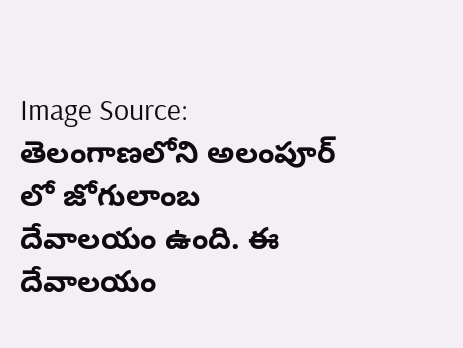Image Source:
తెలంగాణలోని అలంపూర్ లో జోగులాంబ దేవాలయం ఉంది. ఈ దేవాలయం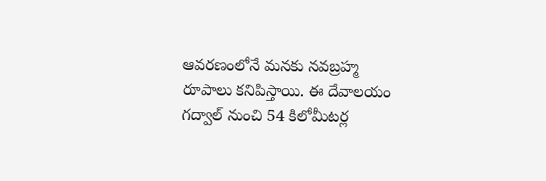ఆవరణంలోనే మనకు నవబ్రహ్మ రూపాలు కనిపిస్తాయి. ఈ దేవాలయం గద్వాల్ నుంచి 54 కిలోమీటర్ల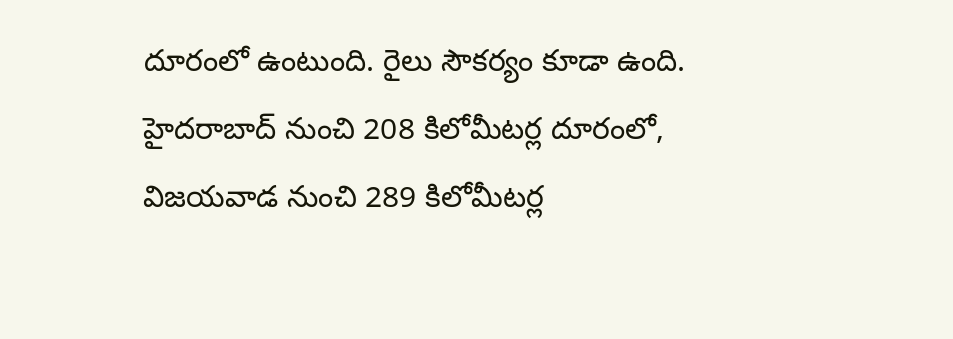దూరంలో ఉంటుంది. రైలు సౌకర్యం కూడా ఉంది. హైదరాబాద్ నుంచి 208 కిలోమీటర్ల దూరంలో, విజయవాడ నుంచి 289 కిలోమీటర్ల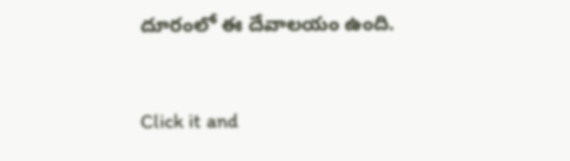దూరంలో ఈ దేవాలయం ఉంది.



Click it and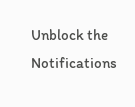Unblock the Notifications